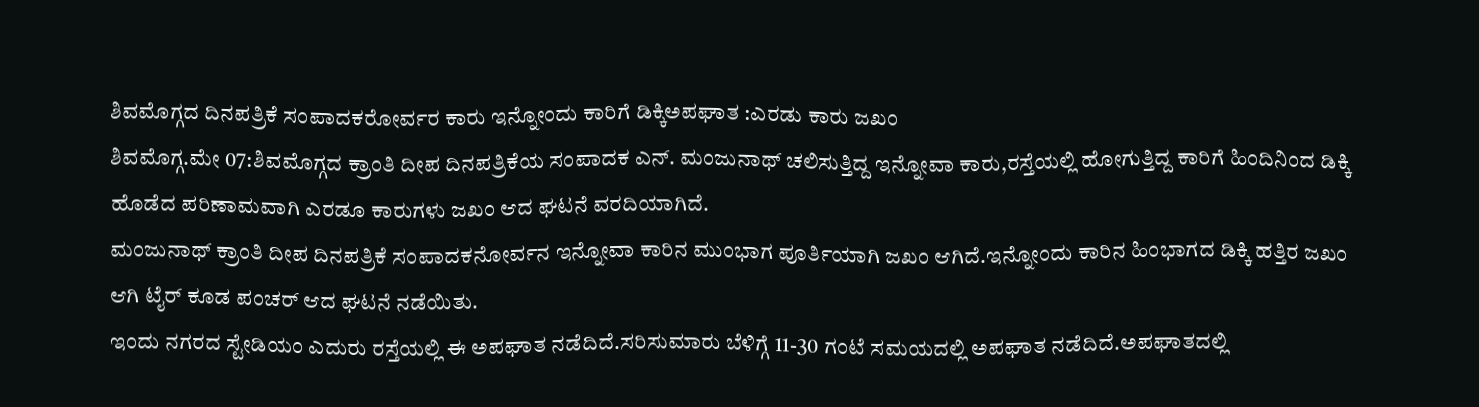ಶಿವಮೊಗ್ಗದ ದಿನಪತ್ರಿಕೆ ಸಂಪಾದಕರೋರ್ವರ ಕಾರು ಇನ್ನೋಂದು ಕಾರಿಗೆ ಡಿಕ್ಕಿಅಪಘಾತ :ಎರಡು ಕಾರು ಜಖಂ
ಶಿವಮೊಗ್ಗ.ಮೇ 07:ಶಿವಮೊಗ್ಗದ ಕ್ರಾಂತಿ ದೀಪ ದಿನಪತ್ರಿಕೆಯ ಸಂಪಾದಕ ಎನ್. ಮಂಜುನಾಥ್ ಚಲಿಸುತ್ತಿದ್ದ ಇನ್ನೋವಾ ಕಾರು,ರಸ್ತೆಯಲ್ಲಿ ಹೋಗುತ್ತಿದ್ದ ಕಾರಿಗೆ ಹಿಂದಿನಿಂದ ಡಿಕ್ಕಿ ಹೊಡೆದ ಪರಿಣಾಮವಾಗಿ ಎರಡೂ ಕಾರುಗಳು ಜಖಂ ಆದ ಘಟನೆ ವರದಿಯಾಗಿದೆ.
ಮಂಜುನಾಥ್ ಕ್ರಾಂತಿ ದೀಪ ದಿನಪತ್ರಿಕೆ ಸಂಪಾದಕನೋರ್ವನ ಇನ್ನೋವಾ ಕಾರಿನ ಮುಂಭಾಗ ಪೂರ್ತಿಯಾಗಿ ಜಖಂ ಆಗಿದೆ.ಇನ್ನೋಂದು ಕಾರಿನ ಹಿಂಭಾಗದ ಡಿಕ್ಕಿ ಹತ್ತಿರ ಜಖಂ ಆಗಿ ಟೈರ್ ಕೂಡ ಪಂಚರ್ ಆದ ಘಟನೆ ನಡೆಯಿತು.
ಇಂದು ನಗರದ ಸ್ಟೇಡಿಯಂ ಎದುರು ರಸ್ತೆಯಲ್ಲಿ ಈ ಅಪಘಾತ ನಡೆದಿದೆ.ಸರಿಸುಮಾರು ಬೆಳಿಗ್ಗೆ 11-30 ಗಂಟೆ ಸಮಯದಲ್ಲಿ ಅಪಘಾತ ನಡೆದಿದೆ.ಅಪಘಾತದಲ್ಲಿ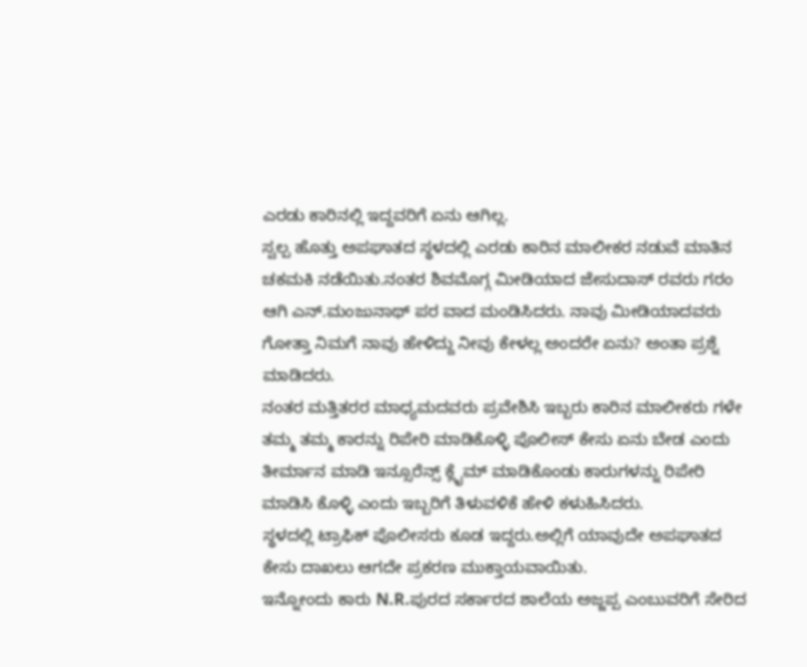ಎರಡು ಕಾರಿನಲ್ಲಿ ಇದ್ದವರಿಗೆ ಏನು ಆಗಿಲ್ಲ.
ಸ್ವಲ್ಪ ಹೊತ್ತು ಅಪಘಾತದ ಸ್ಥಳದಲ್ಲಿ ಎರಡು ಕಾರಿನ ಮಾಲೀಕರ ನಡುವೆ ಮಾತಿನ ಚಕಮಕಿ ನಡೆಯಿತು.ನಂತರ ಶಿವಮೊಗ್ಗ ಮೀಡಿಯಾದ ಜೇಸುದಾಸ್ ರವರು ಗರಂ ಆಗಿ ಎನ್.ಮಂಜುನಾಥ್ ಪರ ವಾದ ಮಂಡಿಸಿದರು. ನಾವು ಮೀಡಿಯಾದವರು ಗೋತ್ತಾ ನಿಮಗೆ ನಾವು ಹೇಳಿದ್ದು ನೀವು ಕೇಳಲ್ಲ ಅಂದರೇ ಏನು? ಅಂತಾ ಪ್ರಶ್ನೆ ಮಾಡಿದರು.
ನಂತರ ಮತ್ತಿತರರ ಮಾಧ್ಯಮದವರು ಪ್ರವೇಶಿಸಿ ಇಬ್ಬರು ಕಾರಿನ ಮಾಲೀಕರು ಗಳೇ ತಮ್ಮ ತಮ್ಮ ಕಾರನ್ನು ರಿಪೇರಿ ಮಾಡಿಕೊಳ್ಳಿ ಪೊಲೀಸ್ ಕೇಸು ಏನು ಬೇಡ ಎಂದು ತೀರ್ಮಾನ ಮಾಡಿ ಇನ್ಸೂರೆನ್ಸ್ ಕ್ಲೈಮ್ ಮಾಡಿಕೊಂಡು ಕಾರುಗಳನ್ನು ರಿಪೇರಿ ಮಾಡಿಸಿ ಕೊಳ್ಳಿ ಎಂದು ಇಬ್ಬರಿಗೆ ತಿಳುವಳಿಕೆ ಹೇಳಿ ಕಳುಹಿಸಿದರು.
ಸ್ಥಳದಲ್ಲಿ ಟ್ರಾಫಿಕ್ ಪೊಲೀಸರು ಕೂಡ ಇದ್ದರು.ಅಲ್ಲಿಗೆ ಯಾವುದೇ ಅಪಘಾತದ ಕೇಸು ದಾಖಲು ಆಗದೇ ಪ್ರಕರಣ ಮುಕ್ತಾಯವಾಯಿತು.
ಇನ್ನೋಂದು ಕಾರು N.R.ಪುರದ ಸರ್ಕಾರದ ಶಾಲೆಯ ಅಜ್ಜಪ್ಪ ಎಂಬುವರಿಗೆ ಸೇರಿದ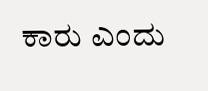ಕಾರು ಎಂದು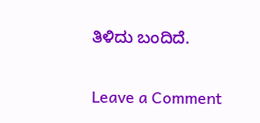ತಿಳಿದು ಬಂದಿದೆ.

Leave a Comment